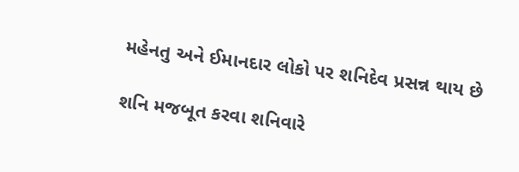મહેનતુ અને ઈમાનદાર લોકો પર શનિદેવ પ્રસન્ન થાય છે

શનિ મજબૂત કરવા શનિવારે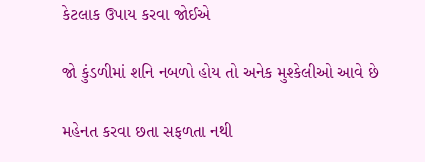કેટલાક ઉપાય કરવા જોઈએ

જો કુંડળીમાં શનિ નબળો હોય તો અનેક મુશ્કેલીઓ આવે છે

મહેનત કરવા છતા સફળતા નથી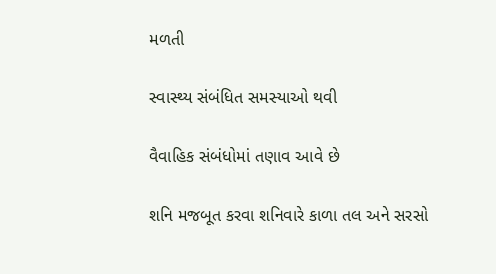મળતી

સ્વાસ્થ્ય સંબંધિત સમસ્યાઓ થવી

વૈવાહિક સંબંધોમાં તણાવ આવે છે

શનિ મજબૂત કરવા શનિવારે કાળા તલ અને સરસો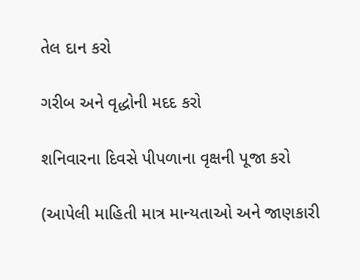તેલ દાન કરો

ગરીબ અને વૃદ્ધોની મદદ કરો

શનિવારના દિવસે પીપળાના વૃક્ષની પૂજા કરો

(આપેલી માહિતી માત્ર માન્યતાઓ અને જાણકારી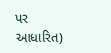પર આધારિત)